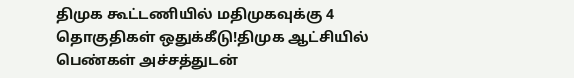திமுக கூட்டணியில் மதிமுகவுக்கு 4 தொகுதிகள் ஒதுக்கீடு!திமுக ஆட்சியில் பெண்கள் அச்சத்துடன்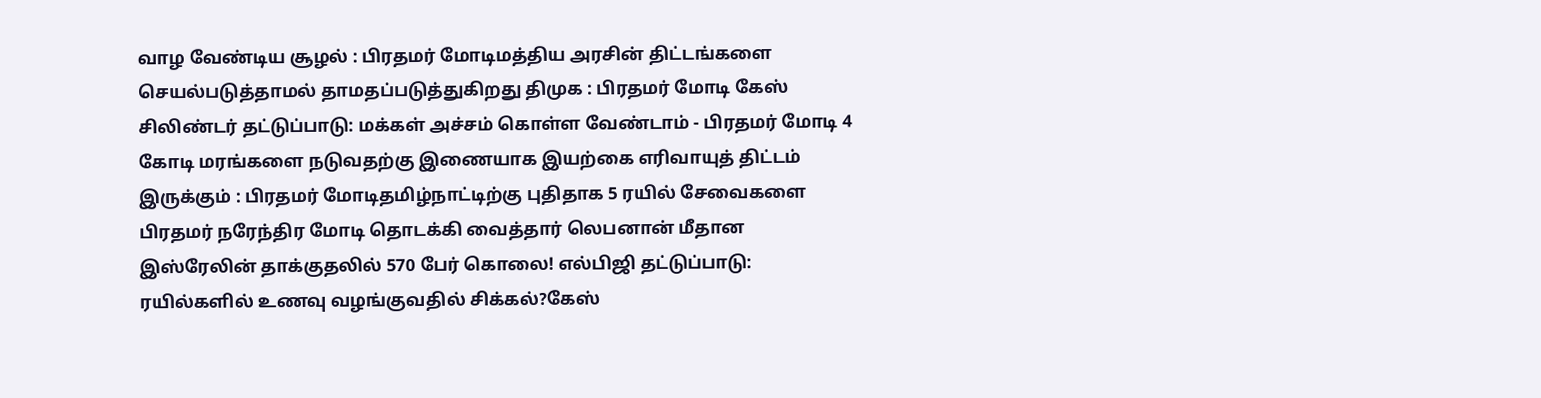வாழ வேண்டிய சூழல் : பிரதமர் மோடிமத்திய அரசின் திட்டங்களை செயல்படுத்தாமல் தாமதப்படுத்துகிறது திமுக : பிரதமர் மோடி கேஸ் சிலிண்டர் தட்டுப்பாடு: மக்கள் அச்சம் கொள்ள வேண்டாம் - பிரதமர் மோடி 4 கோடி மரங்களை நடுவதற்கு இணையாக இயற்கை எரிவாயுத் திட்டம் இருக்கும் : பிரதமர் மோடிதமிழ்நாட்டிற்கு புதிதாக 5 ரயில் சேவைகளை பிரதமர் நரேந்திர மோடி தொடக்கி வைத்தார் லெபனான் மீதான இஸ்ரேலின் தாக்குதலில் 570 பேர் கொலை! எல்பிஜி தட்டுப்பாடு: ரயில்களில் உணவு வழங்குவதில் சிக்கல்?கேஸ்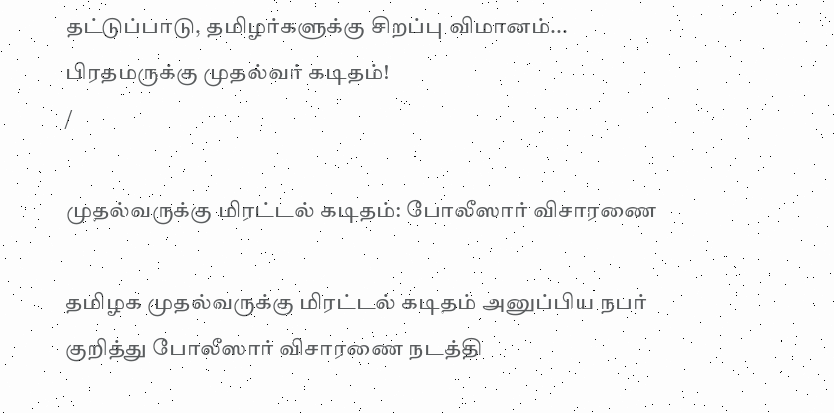தட்டுப்பாடு, தமிழர்களுக்கு சிறப்பு விமானம்... பிரதமருக்கு முதல்வர் கடிதம்!
/

முதல்வருக்கு மிரட்டல் கடிதம்: போலீஸார் விசாரணை

தமிழக முதல்வருக்கு மிரட்டல் கடிதம் அனுப்பிய நபர் குறித்து போலீஸார் விசாரணை நடத்தி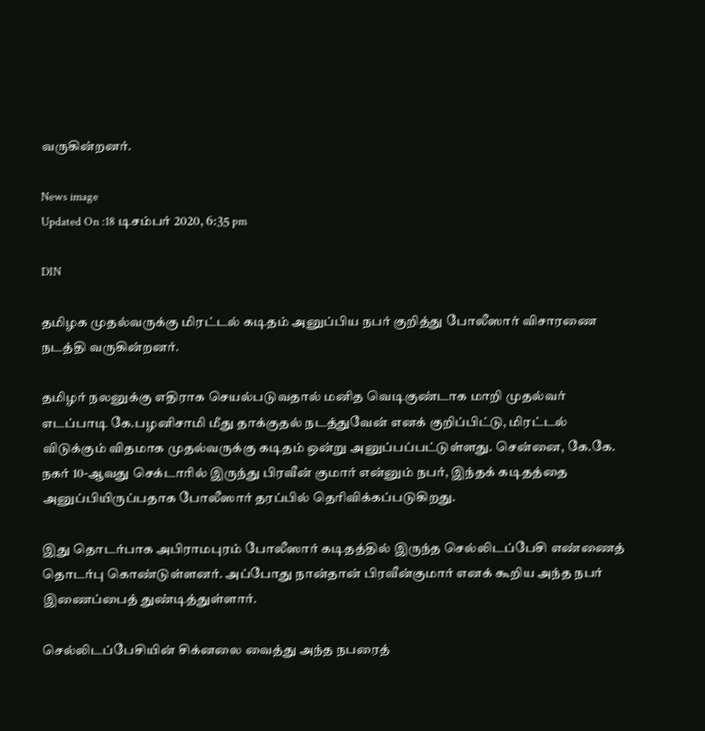வருகின்றனர்.

News image
Updated On :18 டிசம்பர் 2020, 6:35 pm

DIN

தமிழக முதல்வருக்கு மிரட்டல் கடிதம் அனுப்பிய நபர் குறித்து போலீஸார் விசாரணை நடத்தி வருகின்றனர்.

தமிழர் நலனுக்கு எதிராக செயல்படுவதால் மனித வெடிகுண்டாக மாறி முதல்வர் எடப்பாடி கே.பழனிசாமி மீது தாக்குதல் நடத்துவேன் எனக் குறிப்பிட்டு, மிரட்டல் விடுக்கும் விதமாக முதல்வருக்கு கடிதம் ஒன்று அனுப்பப்பட்டுள்ளது. சென்னை, கே.கே. நகர் 10-ஆவது செக்டாரில் இருந்து பிரவீன் குமார் என்னும் நபர், இந்தக் கடிதத்தை அனுப்பியிருப்பதாக போலீஸார் தரப்பில் தெரிவிக்கப்படுகிறது.

இது தொடர்பாக அபிராமபுரம் போலீஸார் கடிதத்தில் இருந்த செல்லிடப்பேசி எண்ணைத் தொடர்பு கொண்டுள்ளனர். அப்போது நான்தான் பிரவீன்குமார் எனக் கூறிய அந்த நபர் இணைப்பைத் துண்டித்துள்ளார்.

செல்லிடப்பேசியின் சிக்னலை வைத்து அந்த நபரைத்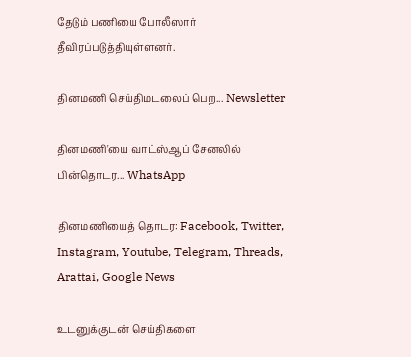தேடும் பணியை போலீஸார் தீவிரப்படுத்தியுள்ளனர்.

தினமணி செய்திமடலைப் பெற... Newsletter

தினமணி'யை வாட்ஸ்ஆப் சேனலில் பின்தொடர... WhatsApp

தினமணியைத் தொடர: Facebook, Twitter, Instagram, Youtube, Telegram, Threads, Arattai, Google News

உடனுக்குடன் செய்திகளை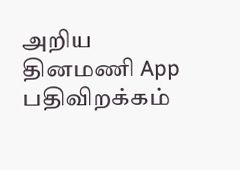அறிய தினமணி App பதிவிறக்கம்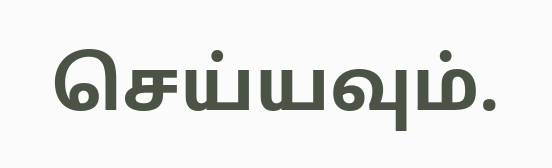செய்யவும்.